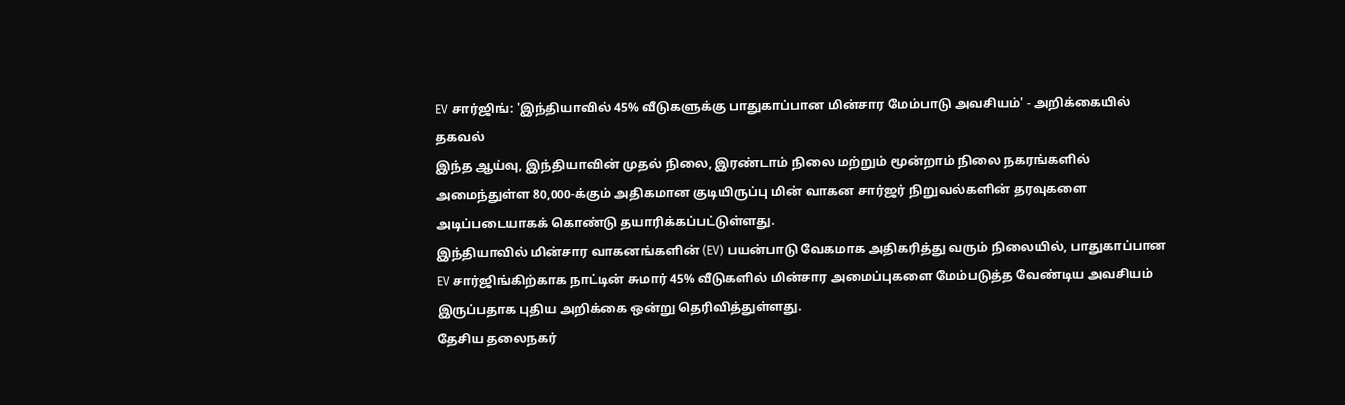EV சார்ஜிங்: 'இந்தியாவில் 45% வீடுகளுக்கு பாதுகாப்பான மின்சார மேம்பாடு அவசியம்' - அறிக்கையில் தகவல்
இந்த ஆய்வு, இந்தியாவின் முதல் நிலை, இரண்டாம் நிலை மற்றும் மூன்றாம் நிலை நகரங்களில் அமைந்துள்ள 80,000-க்கும் அதிகமான குடியிருப்பு மின் வாகன சார்ஜர் நிறுவல்களின் தரவுகளை அடிப்படையாகக் கொண்டு தயாரிக்கப்பட்டுள்ளது.
இந்தியாவில் மின்சார வாகனங்களின் (EV) பயன்பாடு வேகமாக அதிகரித்து வரும் நிலையில், பாதுகாப்பான EV சார்ஜிங்கிற்காக நாட்டின் சுமார் 45% வீடுகளில் மின்சார அமைப்புகளை மேம்படுத்த வேண்டிய அவசியம் இருப்பதாக புதிய அறிக்கை ஒன்று தெரிவித்துள்ளது.
தேசிய தலைநகர்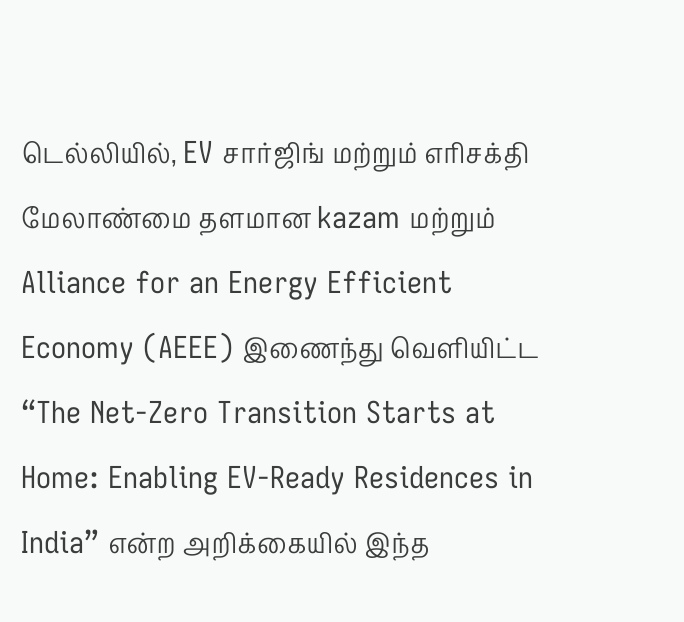டெல்லியில், EV சார்ஜிங் மற்றும் எரிசக்தி மேலாண்மை தளமான kazam மற்றும் Alliance for an Energy Efficient Economy (AEEE) இணைந்து வெளியிட்ட “The Net-Zero Transition Starts at Home: Enabling EV-Ready Residences in India” என்ற அறிக்கையில் இந்த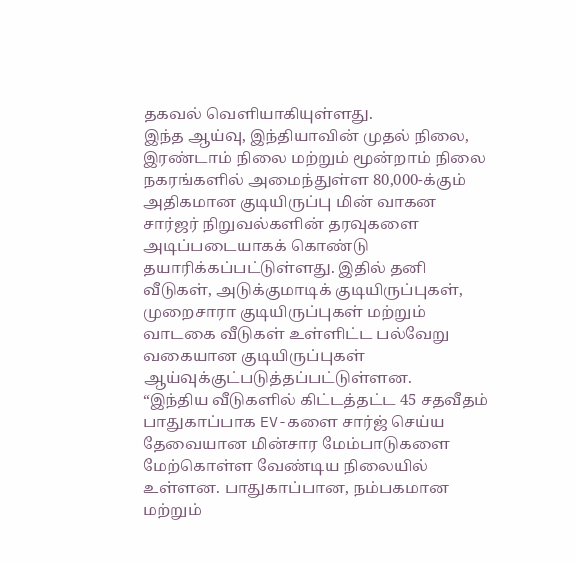தகவல் வெளியாகியுள்ளது.
இந்த ஆய்வு, இந்தியாவின் முதல் நிலை, இரண்டாம் நிலை மற்றும் மூன்றாம் நிலை நகரங்களில் அமைந்துள்ள 80,000-க்கும் அதிகமான குடியிருப்பு மின் வாகன சார்ஜர் நிறுவல்களின் தரவுகளை அடிப்படையாகக் கொண்டு தயாரிக்கப்பட்டுள்ளது. இதில் தனி வீடுகள், அடுக்குமாடிக் குடியிருப்புகள், முறைசாரா குடியிருப்புகள் மற்றும் வாடகை வீடுகள் உள்ளிட்ட பல்வேறு வகையான குடியிருப்புகள் ஆய்வுக்குட்படுத்தப்பட்டுள்ளன.
“இந்திய வீடுகளில் கிட்டத்தட்ட 45 சதவீதம் பாதுகாப்பாக EV-களை சார்ஜ் செய்ய தேவையான மின்சார மேம்பாடுகளை மேற்கொள்ள வேண்டிய நிலையில் உள்ளன. பாதுகாப்பான, நம்பகமான மற்றும்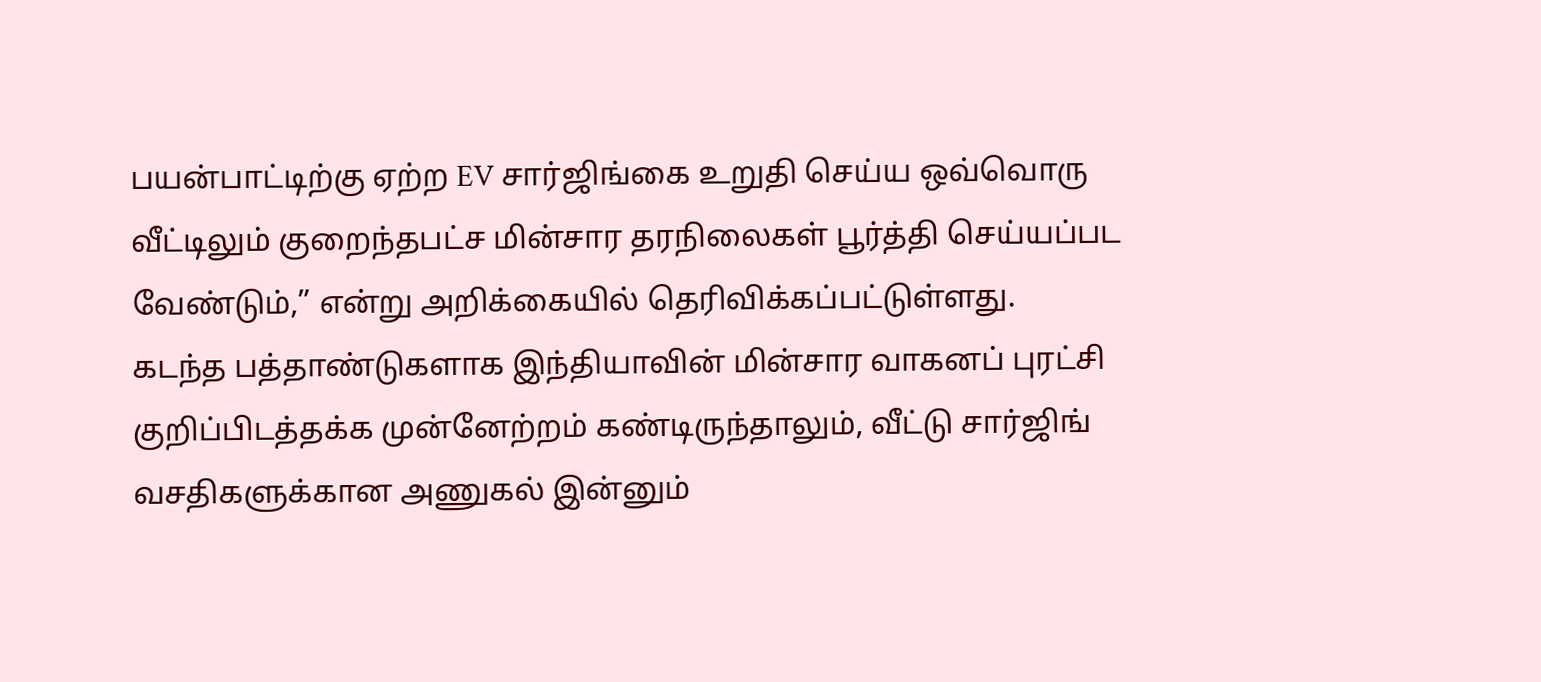பயன்பாட்டிற்கு ஏற்ற EV சார்ஜிங்கை உறுதி செய்ய ஒவ்வொரு வீட்டிலும் குறைந்தபட்ச மின்சார தரநிலைகள் பூர்த்தி செய்யப்பட வேண்டும்,” என்று அறிக்கையில் தெரிவிக்கப்பட்டுள்ளது.
கடந்த பத்தாண்டுகளாக இந்தியாவின் மின்சார வாகனப் புரட்சி குறிப்பிடத்தக்க முன்னேற்றம் கண்டிருந்தாலும், வீட்டு சார்ஜிங் வசதிகளுக்கான அணுகல் இன்னும்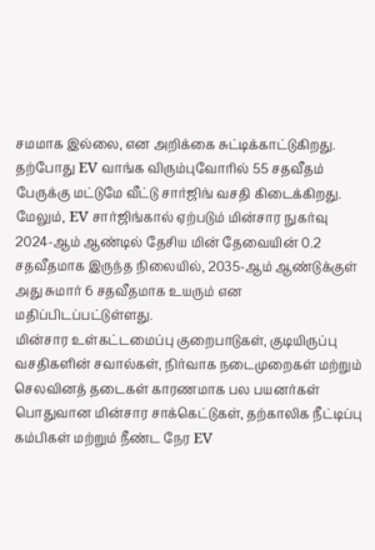சமமாக இல்லை, என அறிக்கை சுட்டிக்காட்டுகிறது. தற்போது EV வாங்க விரும்புவோரில் 55 சதவீதம் பேருக்கு மட்டுமே வீட்டு சார்ஜிங் வசதி கிடைக்கிறது.
மேலும், EV சார்ஜிங்கால் ஏற்படும் மின்சார நுகர்வு 2024-ஆம் ஆண்டில் தேசிய மின் தேவையின் 0.2 சதவீதமாக இருந்த நிலையில், 2035-ஆம் ஆண்டுக்குள் அது சுமார் 6 சதவீதமாக உயரும் என மதிப்பிடப்பட்டுள்ளது.
மின்சார உள்கட்டமைப்பு குறைபாடுகள், குடியிருப்பு வசதிகளின் சவால்கள், நிர்வாக நடைமுறைகள் மற்றும் செலவினத் தடைகள் காரணமாக பல பயனர்கள் பொதுவான மின்சார சாக்கெட்டுகள், தற்காலிக நீட்டிப்பு கம்பிகள் மற்றும் நீண்ட நேர EV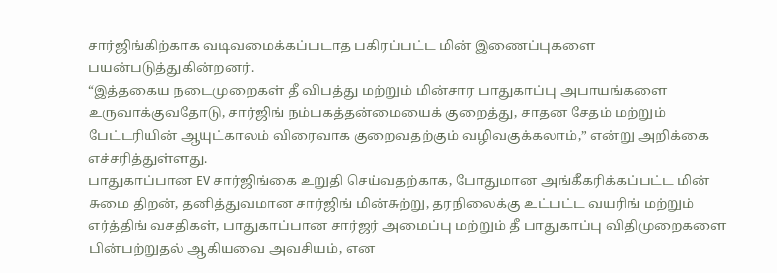சார்ஜிங்கிற்காக வடிவமைக்கப்படாத பகிரப்பட்ட மின் இணைப்புகளை பயன்படுத்துகின்றனர்.
“இத்தகைய நடைமுறைகள் தீ விபத்து மற்றும் மின்சார பாதுகாப்பு அபாயங்களை உருவாக்குவதோடு, சார்ஜிங் நம்பகத்தன்மையைக் குறைத்து, சாதன சேதம் மற்றும் பேட்டரியின் ஆயுட்காலம் விரைவாக குறைவதற்கும் வழிவகுக்கலாம்,” என்று அறிக்கை எச்சரித்துள்ளது.
பாதுகாப்பான EV சார்ஜிங்கை உறுதி செய்வதற்காக, போதுமான அங்கீகரிக்கப்பட்ட மின் சுமை திறன், தனித்துவமான சார்ஜிங் மின்சுற்று, தரநிலைக்கு உட்பட்ட வயரிங் மற்றும் எர்த்திங் வசதிகள், பாதுகாப்பான சார்ஜர் அமைப்பு மற்றும் தீ பாதுகாப்பு விதிமுறைகளை பின்பற்றுதல் ஆகியவை அவசியம், என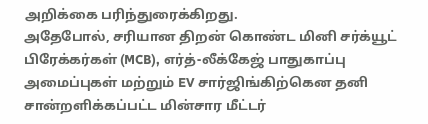அறிக்கை பரிந்துரைக்கிறது.
அதேபோல், சரியான திறன் கொண்ட மினி சர்க்யூட் பிரேக்கர்கள் (MCB), எர்த்-லீக்கேஜ் பாதுகாப்பு அமைப்புகள் மற்றும் EV சார்ஜிங்கிற்கென தனி சான்றளிக்கப்பட்ட மின்சார மீட்டர்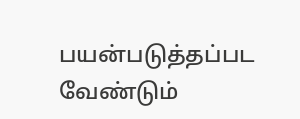பயன்படுத்தப்பட வேண்டும்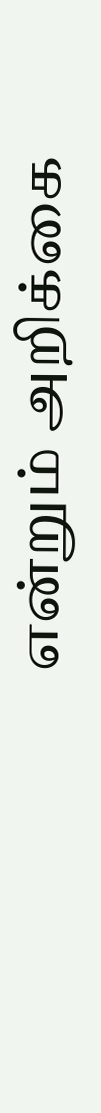என்றும் அறிக்கை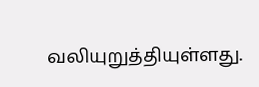வலியுறுத்தியுள்ளது.